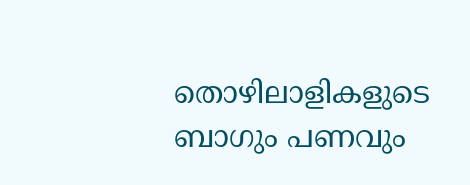തൊഴിലാളികളുടെ ബാഗും പണവും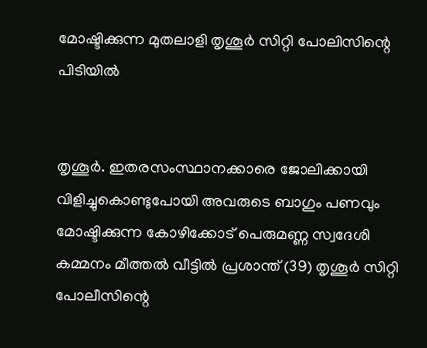മോഷ്ടിക്കുന്ന മുതലാളി തൃശൂർ സിറ്റി പോലിസിന്റെ പിടിയിൽ


തൃശൂർ. ഇതരസംസ്ഥാനക്കാരെ ജോലിക്കായി വിളിച്ചുകൊണ്ടുപോയി അവരുടെ ബാഗും പണവും മോഷ്ടിക്കുന്ന കോഴിക്കോട് പെരുമണ്ണ സ്വദേശി കമ്മനം മീത്തൽ വീട്ടിൽ പ്രശാന്ത് (39) തൃശൂർ സിറ്റി പോലീസിന്റെ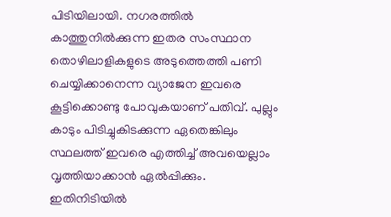പിടിയിലായി. നഗരത്തിൽ കാത്തുനിൽക്കുന്ന ഇതര സംസ്ഥാന തൊഴിലാളികളുടെ അടുത്തെത്തി പണി ചെയ്യിക്കാനെന്ന വ്യാജേന ഇവരെ കൂട്ടിക്കൊണ്ടു പോവുകയാണ് പതിവ്. പുല്ലും കാടും പിടിച്ചുകിടക്കുന്ന ഏതെങ്കിലും സ്ഥലത്ത് ഇവരെ എത്തിച്ച് അവയെല്ലാം വൃത്തിയാക്കാൻ ഏൽപ്പിക്കും. ഇതിനിടിയിൽ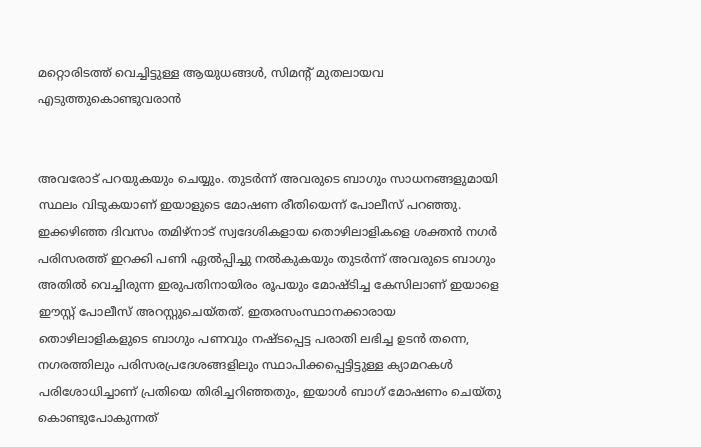മറ്റൊരിടത്ത് വെച്ചിട്ടുള്ള ആയുധങ്ങൾ, സിമന്റ് മുതലായവ എടുത്തുകൊണ്ടുവരാൻ


അവരോട് പറയുകയും ചെയ്യും. തുടർന്ന് അവരുടെ ബാഗും സാധനങ്ങളുമായി സ്ഥലം വിടുകയാണ് ഇയാളുടെ മോഷണ രീതിയെന്ന് പോലീസ് പറഞ്ഞു. ഇക്കഴിഞ്ഞ ദിവസം തമിഴ്‌നാട് സ്വദേശികളായ തൊഴിലാളികളെ ശക്തൻ നഗർ പരിസരത്ത് ഇറക്കി പണി ഏൽപ്പിച്ചു നൽകുകയും തുടർന്ന് അവരുടെ ബാഗും അതിൽ വെച്ചിരുന്ന ഇരുപതിനായിരം രൂപയും മോഷ്ടിച്ച കേസിലാണ് ഇയാളെ ഈസ്റ്റ് പോലീസ് അറസ്റ്റുചെയ്തത്. ഇതരസംസ്ഥാനക്കാരായ തൊഴിലാളികളുടെ ബാഗും പണവും നഷ്ടപ്പെട്ട പരാതി ലഭിച്ച ഉടൻ തന്നെ, നഗരത്തിലും പരിസരപ്രദേശങ്ങളിലും സ്ഥാപിക്കപ്പെട്ടിട്ടുള്ള ക്യാമറകൾ പരിശോധിച്ചാണ് പ്രതിയെ തിരിച്ചറിഞ്ഞതും, ഇയാൾ ബാഗ് മോഷണം ചെയ്തു കൊണ്ടുപോകുന്നത്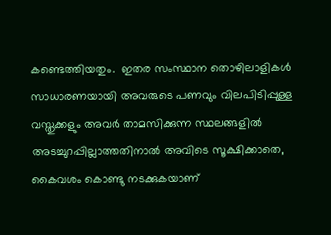കണ്ടെത്തിയതും.  ഇതര സംസ്ഥാന തൊഴിലാളികൾ സാധാരണയായി അവരുടെ പണവും വിലപിടിപ്പുള്ള വസ്തുക്കളും അവർ താമസിക്കുന്ന സ്ഥലങ്ങളിൽ അടച്ചുറപ്പില്ലാത്തതിനാൽ അവിടെ സൂക്ഷിക്കാതെ, കൈവശം കൊണ്ടു നടക്കുകയാണ്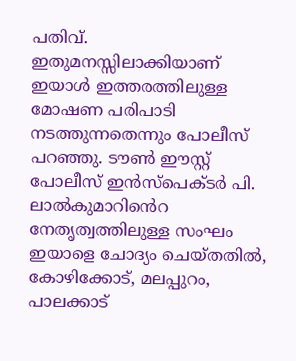പതിവ്. ഇതുമനസ്സിലാക്കിയാണ് ഇയാൾ ഇത്തരത്തിലുള്ള മോഷണ പരിപാടി നടത്തുന്നതെന്നും പോലീസ് പറഞ്ഞു. ടൗൺ ഈസ്റ്റ് പോലീസ് ഇൻസ്‌പെക്ടർ പി. ലാൽകുമാറിൻെറ നേതൃത്വത്തിലുള്ള സംഘം ഇയാളെ ചോദ്യം ചെയ്തതിൽ, കോഴിക്കോട്, മലപ്പുറം, പാലക്കാട്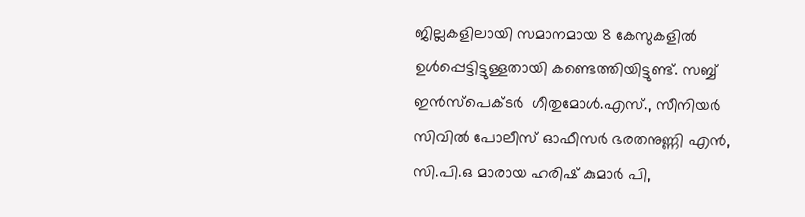ജില്ലകളിലായി സമാനമായ 8 കേസുകളിൽ ഉൾപ്പെട്ടിട്ടുള്ളതായി കണ്ടെത്തിയിട്ടുണ്ട്. സബ്ബ് ഇൻസ്‌പെക്ടർ  ഗീതുമോൾ.എസ്., സീനിയർ സിവിൽ പോലീസ് ഓഫീസർ ഭരതനുണ്ണി എൻ, സി.പി.ഒ മാരായ ഹരിഷ് കുമാർ പി,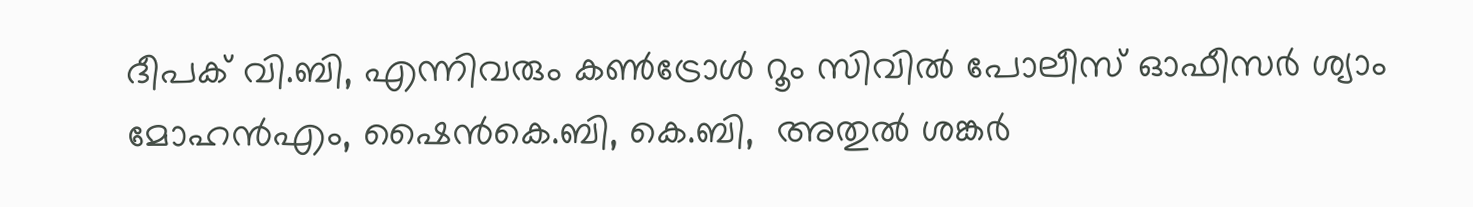ദീപക് വി.ബി, എന്നിവരും കൺട്രോൾ റൂം സിവിൽ പോലീസ് ഓഫീസർ ശ്യാം മോഹൻഎം, ഷൈൻകെ.ബി, കെ.ബി,  അതുൽ ശങ്കർ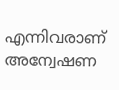എന്നിവരാണ് അന്വേഷണ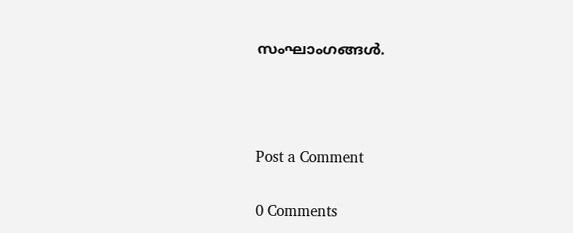സംഘാംഗങ്ങൾ.



Post a Comment

0 Comments